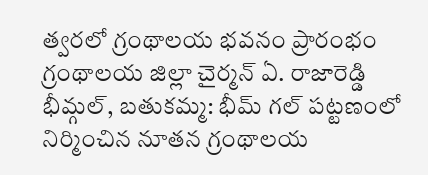త్వరలో గ్రంథాలయ భవనం ప్రారంభం
గ్రంథాలయ జిల్లా చైర్మన్ ఏ. రాజారెడ్డి భీమ్గల్, బతుకమ్మ: భీమ్ గల్ పట్టణంలో నిర్మించిన నూతన గ్రంథాలయ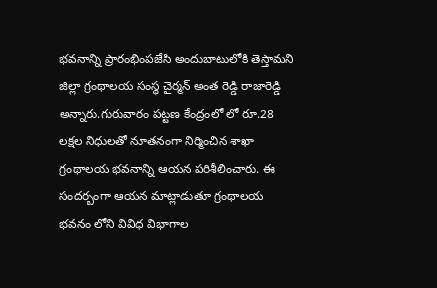భవనాన్ని ప్రారంభింపజేసి అందుబాటులోకి తెస్తామని జిల్లా గ్రంథాలయ సంస్థ చైర్మన్ అంత రెడ్డి రాజారెడ్డి అన్నారు.గురువారం పట్టణ కేంద్రంలో లో రూ.28 లక్షల నిధులతో నూతనంగా నిర్మించిన శాఖా గ్రంథాలయ భవనాన్ని ఆయన పరిశీలించారు. ఈ సందర్బంగా ఆయన మాట్లాడుతూ గ్రంథాలయ భవనం లోని వివిధ విభాగాల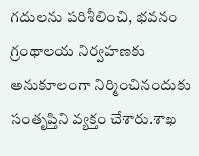గదులను పరిశీలించి, భవనం గ్రంథాలయ నిర్వహణకు అనుకూలంగా నిర్మించినందుకు సంతృప్తిని వ్యక్తం చేశారు.శాఖ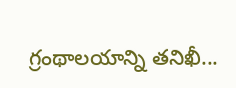గ్రంథాలయాన్ని తనిఖీ...